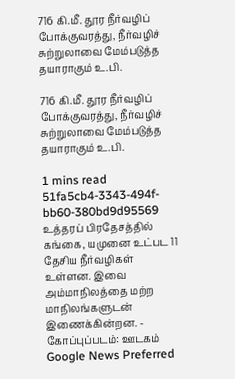716 கி.மீ. தூர நீர்வழிப் போக்குவரத்து, நீர்வழிச் சுற்றுலாவை மேம்படுத்த தயாராகும் உ.பி.

716 கி.மீ. தூர நீர்வழிப் போக்குவரத்து, நீர்வழிச் சுற்றுலாவை மேம்படுத்த தயாராகும் உ.பி.

1 mins read
51fa5cb4-3343-494f-bb60-380bd9d95569
உத்தரப் பிரதேசத்தில் கங்கை, யமுனை உட்பட 11 தேசிய நீர்வழிகள் உள்ளன. இவை அம்மாநிலத்தை மற்ற மாநிலங்களுடன் இணைக்கின்றன. - கோப்புப்படம்: ஊடகம்
Google News Preferred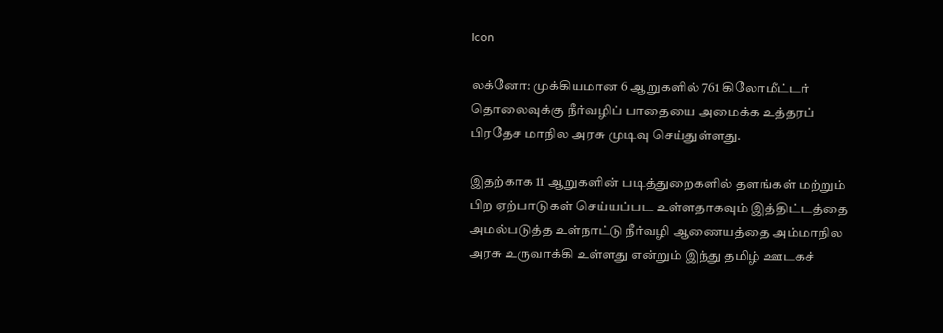Icon

லக்னோ: முக்கியமான 6 ஆறுகளில் 761 கிலோமீட்டர் தொலைவுக்கு நீர்வழிப் பாதையை அமைக்க உத்தரப் பிரதேச மாநில அரசு முடிவு செய்துள்ளது.

இதற்காக 11 ஆறுகளின் படித்துறைகளில் தளங்கள் மற்றும் பிற ஏற்பாடுகள் செய்யப்பட உள்ளதாகவும் இத்திட்டத்தை அமல்படுத்த உள்நாட்டு நீர்வழி ஆணையத்தை அம்மாநில அரசு உருவாக்கி உள்ளது என்றும் இந்து தமிழ் ஊடகச்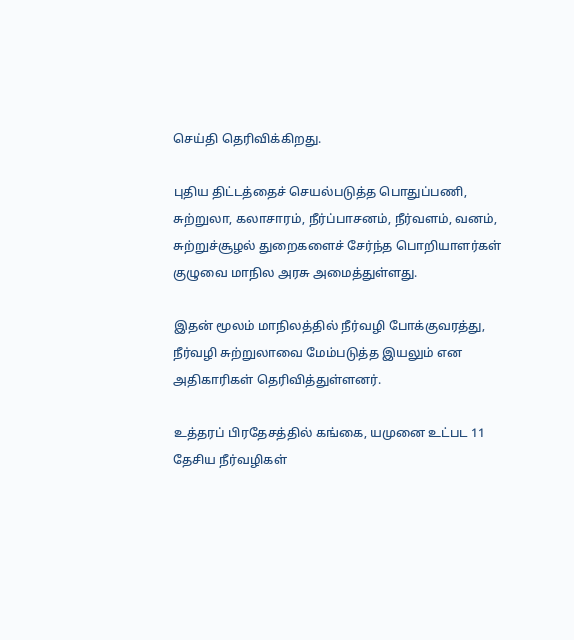செய்தி தெரிவிக்கிறது.

புதிய திட்டத்தைச் செயல்படுத்த பொதுப்பணி, சுற்றுலா, கலாசாரம், நீர்ப்பாசனம், நீர்வளம், வனம், சுற்றுச்சூழல் துறைகளைச் சேர்ந்த பொறியாளர்கள் குழுவை மாநில அரசு அமைத்துள்ளது.

இதன் மூலம் மாநிலத்தில் நீர்வழி போக்குவரத்து, நீர்வழி சுற்றுலாவை மேம்படுத்த இயலும் என அதிகாரிகள் தெரிவித்துள்ளனர்.

உத்தரப் பிரதேசத்தில் கங்கை, யமுனை உட்பட 11 தேசிய நீர்வழிகள்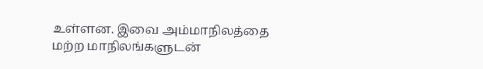உள்ளன. இவை அம்மாநிலத்தை மற்ற மாநிலங்களுடன்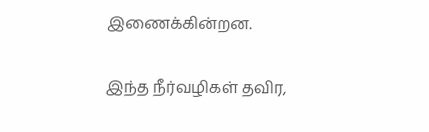இணைக்கின்றன.

இந்த நீர்வழிகள் தவிர,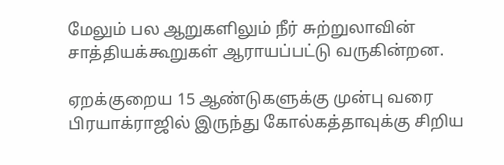மேலும் பல ஆறுகளிலும் நீர் சுற்றுலாவின் சாத்தியக்கூறுகள் ஆராயப்பட்டு வருகின்றன.

ஏறக்குறைய 15 ஆண்டுகளுக்கு முன்பு வரை பிரயாக்ராஜில் இருந்து கோல்கத்தாவுக்கு சிறிய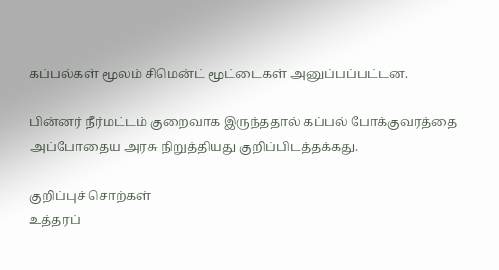கப்பல்கள் மூலம் சிமென்ட் மூட்டைகள் அனுப்பப்பட்டன.

பின்னர் நீர்மட்டம் குறைவாக இருந்ததால் கப்பல் போக்குவரத்தை அப்போதைய அரசு நிறுத்தியது குறிப்பிடத்தக்கது.

குறிப்புச் சொற்கள்
உத்தரப்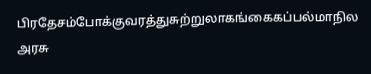பிரதேசம்போக்குவரத்துசுற்றுலாகங்கைகப்பல்மாநில அரசு